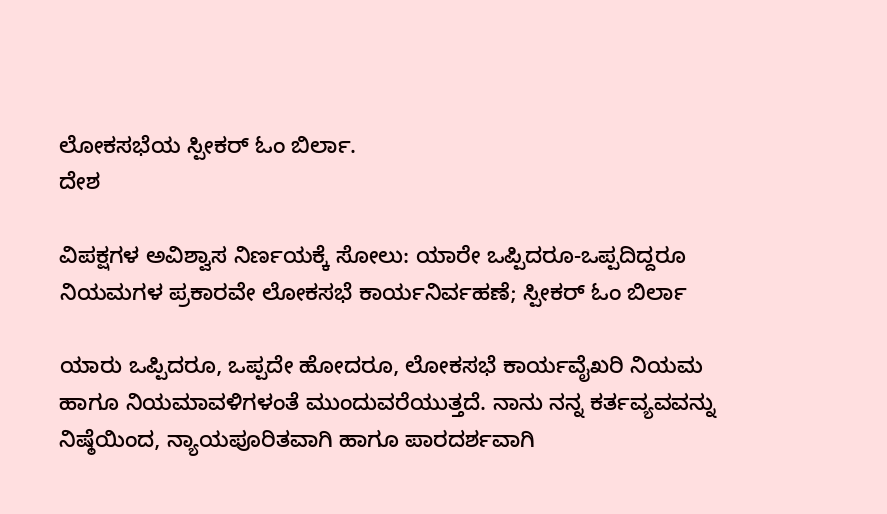ಲೋಕಸಭೆಯ ಸ್ಪೀಕರ್ ಓಂ ಬಿರ್ಲಾ.
ದೇಶ

ವಿಪಕ್ಷಗಳ ಅವಿಶ್ವಾಸ ನಿರ್ಣಯಕ್ಕೆ ಸೋಲು: ಯಾರೇ ಒಪ್ಪಿದರೂ-ಒಪ್ಪದಿದ್ದರೂ ನಿಯಮಗಳ ಪ್ರಕಾರವೇ ಲೋಕಸಭೆ ಕಾರ್ಯನಿರ್ವಹಣೆ; ಸ್ಪೀಕರ್ ಓಂ ಬಿರ್ಲಾ

ಯಾರು ಒಪ್ಪಿದರೂ, ಒಪ್ಪದೇ ಹೋದರೂ, ಲೋಕಸಭೆ ಕಾರ್ಯವೈಖರಿ ನಿಯಮ ಹಾಗೂ ನಿಯಮಾವಳಿಗಳಂತೆ ಮುಂದುವರೆಯುತ್ತದೆ. ನಾನು ನನ್ನ ಕರ್ತವ್ಯವವನ್ನು ನಿಷ್ಠೆಯಿಂದ, ನ್ಯಾಯಪೂರಿತವಾಗಿ ಹಾಗೂ ಪಾರದರ್ಶವಾಗಿ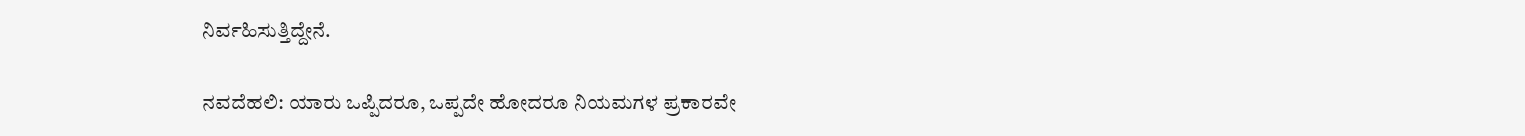ನಿರ್ವಹಿಸುತ್ತಿದ್ದೇನೆ.

ನವದೆಹಲಿ: ಯಾರು ಒಪ್ಪಿದರೂ, ಒಪ್ಪದೇ ಹೋದರೂ ನಿಯಮಗಳ ಪ್ರಕಾರವೇ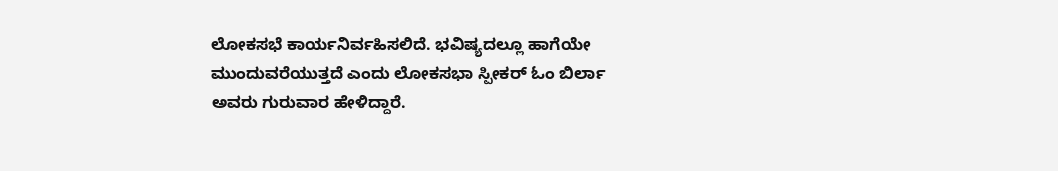ಲೋಕಸಭೆ ಕಾರ್ಯನಿರ್ವಹಿಸಲಿದೆ. ಭವಿಷ್ಯದಲ್ಲೂ ಹಾಗೆಯೇ ಮುಂದುವರೆಯುತ್ತದೆ ಎಂದು ಲೋಕಸಭಾ ಸ್ಪೀಕರ್ ಓಂ ಬಿರ್ಲಾ ಅವರು ಗುರುವಾರ ಹೇಳಿದ್ದಾರೆ.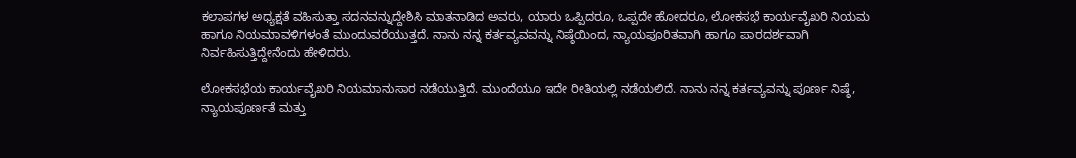ಕಲಾಪಗಳ ಅಧ್ಯಕ್ಷತೆ ವಹಿಸುತ್ತಾ ಸದನವನ್ನುದ್ದೇಶಿಸಿ ಮಾತನಾಡಿದ ಅವರು, ಯಾರು ಒಪ್ಪಿದರೂ, ಒಪ್ಪದೇ ಹೋದರೂ, ಲೋಕಸಭೆ ಕಾರ್ಯವೈಖರಿ ನಿಯಮ ಹಾಗೂ ನಿಯಮಾವಳಿಗಳಂತೆ ಮುಂದುವರೆಯುತ್ತದೆ. ನಾನು ನನ್ನ ಕರ್ತವ್ಯವವನ್ನು ನಿಷ್ಠೆಯಿಂದ, ನ್ಯಾಯಪೂರಿತವಾಗಿ ಹಾಗೂ ಪಾರದರ್ಶವಾಗಿ ನಿರ್ವಹಿಸುತ್ತಿದ್ದೇನೆಂದು ಹೇಳಿದರು.

ಲೋಕಸಭೆಯ ಕಾರ್ಯವೈಖರಿ ನಿಯಮಾನುಸಾರ ನಡೆಯುತ್ತಿದೆ. ಮುಂದೆಯೂ ಇದೇ ರೀತಿಯಲ್ಲಿ ನಡೆಯಲಿದೆ. ನಾನು ನನ್ನ ಕರ್ತವ್ಯವನ್ನು ಪೂರ್ಣ ನಿಷ್ಠೆ, ನ್ಯಾಯಪೂರ್ಣತೆ ಮತ್ತು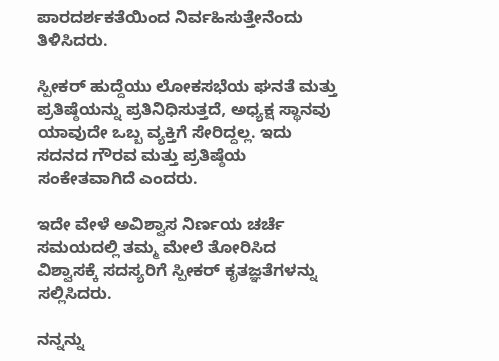ಪಾರದರ್ಶಕತೆಯಿಂದ ನಿರ್ವಹಿಸುತ್ತೇನೆಂದು ತಿಳಿಸಿದರು.

ಸ್ಪೀಕರ್ ಹುದ್ದೆಯು ಲೋಕಸಭೆಯ ಘನತೆ ಮತ್ತು ಪ್ರತಿಷ್ಠೆಯನ್ನು ಪ್ರತಿನಿಧಿಸುತ್ತದೆ, ಅಧ್ಯಕ್ಷ ಸ್ಥಾನವು ಯಾವುದೇ ಒಬ್ಬ ವ್ಯಕ್ತಿಗೆ ಸೇರಿದ್ದಲ್ಲ. ಇದು ಸದನದ ಗೌರವ ಮತ್ತು ಪ್ರತಿಷ್ಠೆಯ ಸಂಕೇತವಾಗಿದೆ ಎಂದರು.

ಇದೇ ವೇಳೆ ಅವಿಶ್ವಾಸ ನಿರ್ಣಯ ಚರ್ಚೆ ಸಮಯದಲ್ಲಿ ತಮ್ಮ ಮೇಲೆ ತೋರಿಸಿದ ವಿಶ್ವಾಸಕ್ಕೆ ಸದಸ್ಯರಿಗೆ ಸ್ಪೀಕರ್ ಕೃತಜ್ಞತೆಗಳನ್ನು ಸಲ್ಲಿಸಿದರು.

ನನ್ನನ್ನು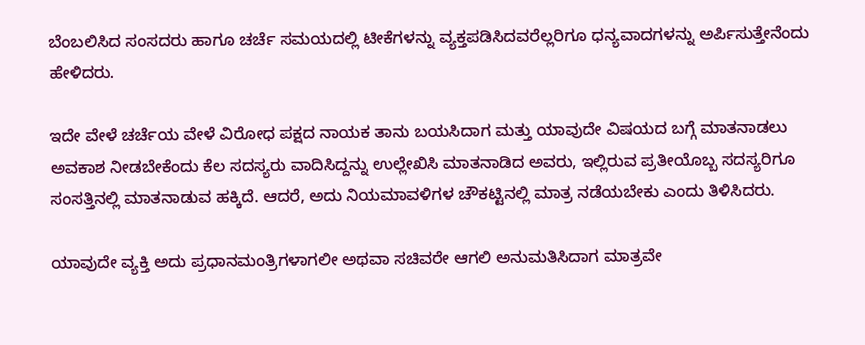ಬೆಂಬಲಿಸಿದ ಸಂಸದರು ಹಾಗೂ ಚರ್ಚೆ ಸಮಯದಲ್ಲಿ ಟೀಕೆಗಳನ್ನು ವ್ಯಕ್ತಪಡಿಸಿದವರೆಲ್ಲರಿಗೂ ಧನ್ಯವಾದಗಳನ್ನು ಅರ್ಪಿಸುತ್ತೇನೆಂದು ಹೇಳಿದರು.

ಇದೇ ವೇಳೆ ಚರ್ಚೆಯ ವೇಳೆ ವಿರೋಧ ಪಕ್ಷದ ನಾಯಕ ತಾನು ಬಯಸಿದಾಗ ಮತ್ತು ಯಾವುದೇ ವಿಷಯದ ಬಗ್ಗೆ ಮಾತನಾಡಲು ಅವಕಾಶ ನೀಡಬೇಕೆಂದು ಕೆಲ ಸದಸ್ಯರು ವಾದಿಸಿದ್ದನ್ನು ಉಲ್ಲೇಖಿಸಿ ಮಾತನಾಡಿದ ಅವರು, ಇಲ್ಲಿರುವ ಪ್ರತೀಯೊಬ್ಬ ಸದಸ್ಯರಿಗೂ ಸಂಸತ್ತಿನಲ್ಲಿ ಮಾತನಾಡುವ ಹಕ್ಕಿದೆ. ಆದರೆ, ಅದು ನಿಯಮಾವಳಿಗಳ ಚೌಕಟ್ಟಿನಲ್ಲಿ ಮಾತ್ರ ನಡೆಯಬೇಕು ಎಂದು ತಿಳಿಸಿದರು.

ಯಾವುದೇ ವ್ಯಕ್ತಿ ಅದು ಪ್ರಧಾನಮಂತ್ರಿಗಳಾಗಲೀ ಅಥವಾ ಸಚಿವರೇ ಆಗಲಿ ಅನುಮತಿಸಿದಾಗ ಮಾತ್ರವೇ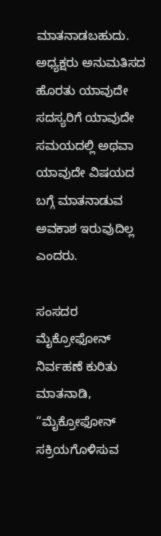ಮಾತನಾಡಬಹುದು. ಅಧ್ಯಕ್ಷರು ಅನುಮತಿಸದ ಹೊರತು ಯಾವುದೇ ಸದಸ್ಯರಿಗೆ ಯಾವುದೇ ಸಮಯದಲ್ಲಿ ಅಥವಾ ಯಾವುದೇ ವಿಷಯದ ಬಗ್ಗೆ ಮಾತನಾಡುವ ಅವಕಾಶ ಇರುವುದಿಲ್ಲ ಎಂದರು.

ಸಂಸದರ ಮೈಕ್ರೋಫೋನ್ ನಿರ್ವಹಣೆ ಕುರಿತು ಮಾತನಾಡಿ, “ಮೈಕ್ರೋಫೋನ್ ಸಕ್ರಿಯಗೊಳಿಸುವ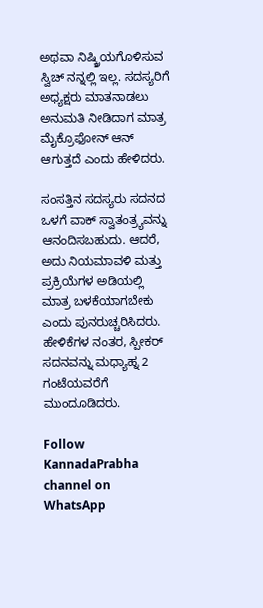ಅಥವಾ ನಿಷ್ಕ್ರಿಯಗೊಳಿಸುವ ಸ್ವಿಚ್ ನನ್ನಲ್ಲಿ ಇಲ್ಲ. ಸದಸ್ಯರಿಗೆ ಅಧ್ಯಕ್ಷರು ಮಾತನಾಡಲು ಅನುಮತಿ ನೀಡಿದಾಗ ಮಾತ್ರ ಮೈಕ್ರೊಫೋನ್ ಆನ್ ಆಗುತ್ತದೆ ಎಂದು ಹೇಳಿದರು.

ಸಂಸತ್ತಿನ ಸದಸ್ಯರು ಸದನದ ಒಳಗೆ ವಾಕ್ ಸ್ವಾತಂತ್ರ್ಯವನ್ನು ಆನಂದಿಸಬಹುದು. ಆದರೆ, ಅದು ನಿಯಮಾವಳಿ ಮತ್ತು ಪ್ರಕ್ರಿಯೆಗಳ ಅಡಿಯಲ್ಲಿ ಮಾತ್ರ ಬಳಕೆಯಾಗಬೇಕು ಎಂದು ಪುನರುಚ್ಚರಿಸಿದರು. ಹೇಳಿಕೆಗಳ ನಂತರ, ಸ್ಪೀಕರ್ ಸದನವನ್ನು ಮಧ್ಯಾಹ್ನ 2 ಗಂಟೆಯವರೆಗೆ ಮುಂದೂಡಿದರು.

Follow KannadaPrabha channel on WhatsApp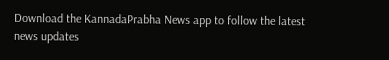Download the KannadaPrabha News app to follow the latest news updates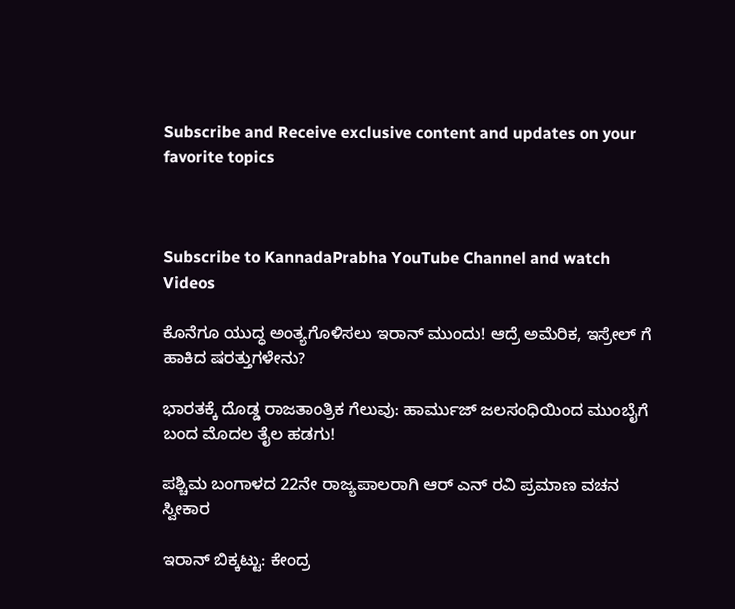Subscribe and Receive exclusive content and updates on your favorite topics



Subscribe to KannadaPrabha YouTube Channel and watch Videos

ಕೊನೆಗೂ ಯುದ್ಧ ಅಂತ್ಯಗೊಳಿಸಲು ಇರಾನ್ ಮುಂದು! ಆದ್ರೆ ಅಮೆರಿಕ, ಇಸ್ರೇಲ್ ಗೆ ಹಾಕಿದ ಷರತ್ತುಗಳೇನು?

ಭಾರತಕ್ಕೆ ದೊಡ್ಡ ರಾಜತಾಂತ್ರಿಕ ಗೆಲುವು: ಹಾರ್ಮುಜ್ ಜಲಸಂಧಿಯಿಂದ ಮುಂಬೈಗೆ ಬಂದ ಮೊದಲ ತೈಲ ಹಡಗು!

ಪಶ್ಚಿಮ ಬಂಗಾಳದ 22ನೇ ರಾಜ್ಯಪಾಲರಾಗಿ ಆರ್ ಎನ್ ರವಿ ಪ್ರಮಾಣ ವಚನ ಸ್ವೀಕಾರ

ಇರಾನ್ ಬಿಕ್ಕಟ್ಟು: ಕೇಂದ್ರ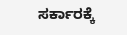ಸರ್ಕಾರಕ್ಕೆ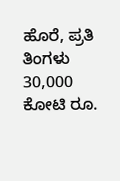ಹೊರೆ, ಪ್ರತಿ ತಿಂಗಳು 30,000 ಕೋಟಿ ರೂ.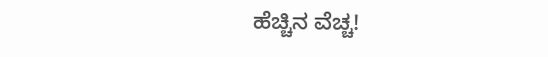ಹೆಚ್ಚಿನ ವೆಚ್ಚ!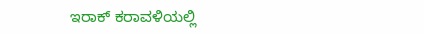ಇರಾಕ್ ಕರಾವಳಿಯಲ್ಲಿ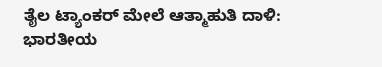ತೈಲ ಟ್ಯಾಂಕರ್ ಮೇಲೆ ಆತ್ಮಾಹುತಿ ದಾಳಿ: ಭಾರತೀಯ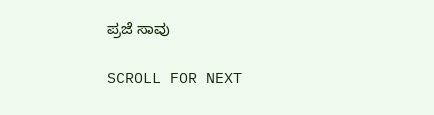ಪ್ರಜೆ ಸಾವು

SCROLL FOR NEXT